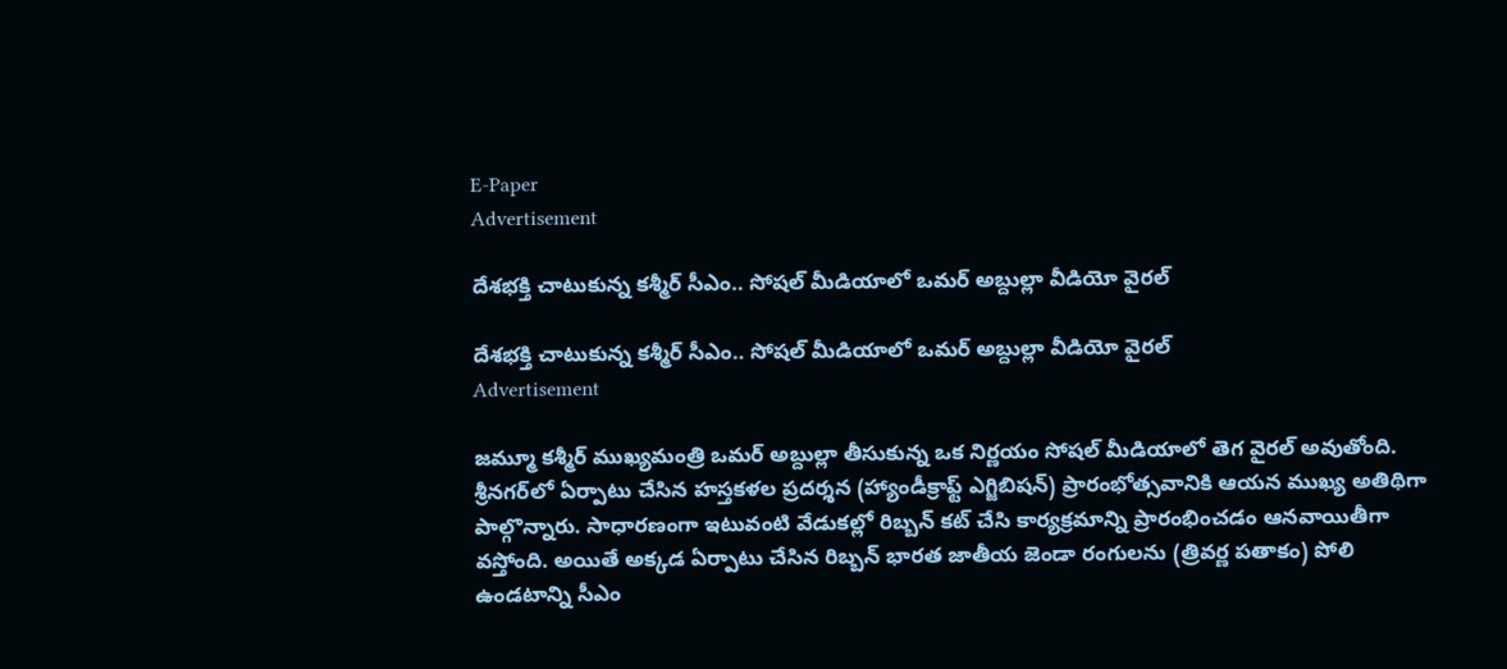E-Paper
Advertisement

దేశభక్తి చాటుకున్న కశ్మీర్ సీఎం.. సోషల్ మీడియాలో ఒమర్ అబ్దుల్లా వీడియో వైరల్

దేశభక్తి చాటుకున్న కశ్మీర్ సీఎం.. సోషల్ మీడియాలో ఒమర్ అబ్దుల్లా వీడియో వైరల్
Advertisement

జమ్మూ కశ్మీర్ ముఖ్యమంత్రి ఒమర్ అబ్దుల్లా తీసుకున్న ఒక నిర్ణయం సోషల్ మీడియాలో తెగ వైరల్ అవుతోంది. శ్రీనగర్‌లో ఏర్పాటు చేసిన హస్తకళల ప్రదర్శన (హ్యాండీక్రాఫ్ట్ ఎగ్జిబిషన్) ప్రారంభోత్సవానికి ఆయన ముఖ్య అతిథిగా పాల్గొన్నారు. సాధారణంగా ఇటువంటి వేడుకల్లో రిబ్బన్ కట్ చేసి కార్యక్రమాన్ని ప్రారంభించడం ఆనవాయితీగా వస్తోంది. అయితే అక్కడ ఏర్పాటు చేసిన రిబ్బన్ భారత జాతీయ జెండా రంగులను (త్రివర్ణ పతాకం) పోలి ఉండటాన్ని సీఎం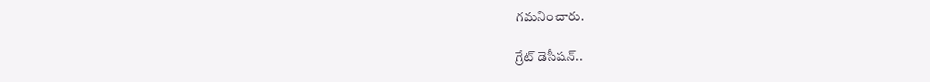గమనించారు.

గ్రేట్ డెసీషన్..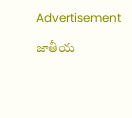Advertisement

జాతీయ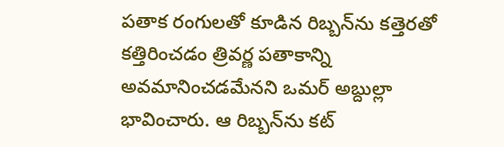పతాక రంగులతో కూడిన రిబ్బన్‌ను కత్తెరతో కత్తిరించడం త్రివర్ణ పతాకాన్ని అవమానించడమేనని ఒమర్ అబ్దుల్లా భావించారు. ఆ రిబ్బన్‌ను కట్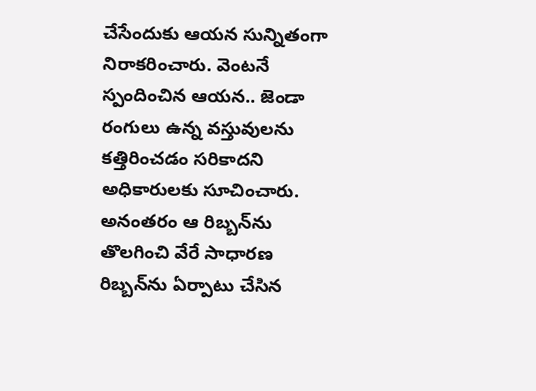చేసేందుకు ఆయన సున్నితంగా నిరాకరించారు. వెంటనే స్పందించిన ఆయన.. జెండా రంగులు ఉన్న వస్తువులను కత్తిరించడం సరికాదని అధికారులకు సూచించారు. అనంతరం ఆ రిబ్బన్‌ను తొలగించి వేరే సాధారణ రిబ్బన్‌ను ఏర్పాటు చేసిన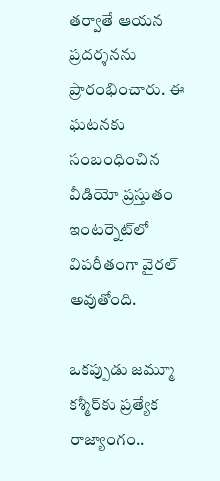తర్వాతే ఆయన ప్రదర్శనను ప్రారంభించారు. ఈ ఘటనకు సంబంధించిన వీడియో ప్రస్తుతం ఇంటర్నెట్‌లో విపరీతంగా వైరల్ అవుతోంది.

ఒకప్పుడు జమ్మూ కశ్మీర్‌కు ప్రత్యేక రాజ్యాంగం..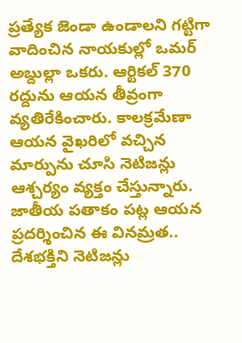ప్రత్యేక జెండా ఉండాలని గట్టిగా వాదించిన నాయకుల్లో ఒమర్ అబ్దుల్లా ఒకరు. ఆర్టికల్ 370 రద్దును ఆయన తీవ్రంగా వ్యతిరేకించారు. కాలక్రమేణా ఆయన వైఖరిలో వచ్చిన మార్పును చూసి నెటిజన్లు ఆశ్చర్యం వ్యక్తం చేస్తున్నారు. జాతీయ పతాకం పట్ల ఆయన ప్రదర్శించిన ఈ వినమ్రత.. దేశభక్తిని నెటిజన్లు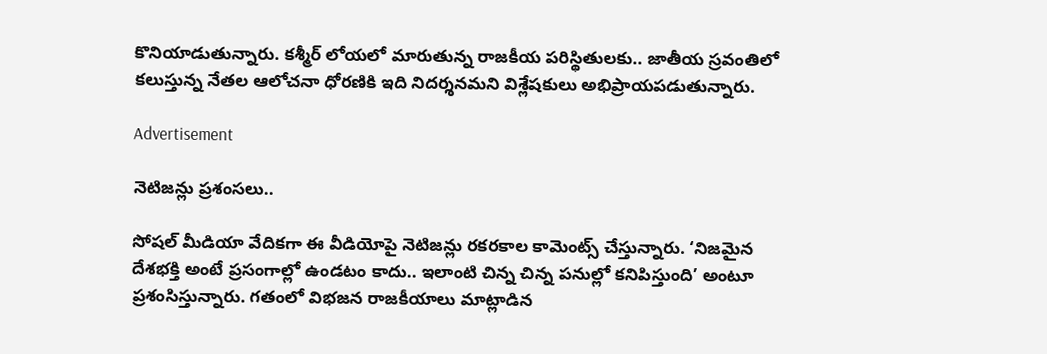కొనియాడుతున్నారు. కశ్మీర్ లోయలో మారుతున్న రాజకీయ పరిస్థితులకు.. జాతీయ స్రవంతిలో కలుస్తున్న నేతల ఆలోచనా ధోరణికి ఇది నిదర్శనమని విశ్లేషకులు అభిప్రాయపడుతున్నారు.

Advertisement

నెటిజన్లు ప్రశంసలు..

సోషల్ మీడియా వేదికగా ఈ వీడియోపై నెటిజన్లు రకరకాల కామెంట్స్ చేస్తున్నారు. ‘నిజమైన దేశభక్తి అంటే ప్రసంగాల్లో ఉండటం కాదు.. ఇలాంటి చిన్న చిన్న పనుల్లో కనిపిస్తుంది’ అంటూ ప్రశంసిస్తున్నారు. గతంలో విభజన రాజకీయాలు మాట్లాడిన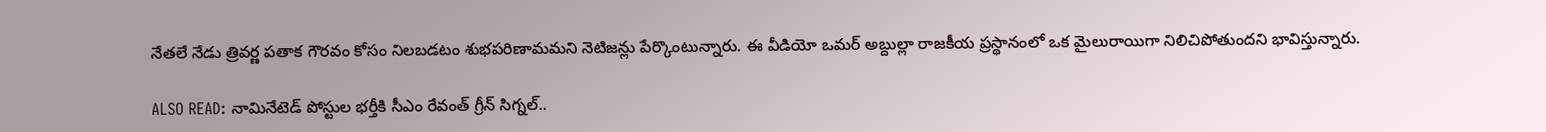నేతలే నేడు త్రివర్ణ పతాక గౌరవం కోసం నిలబడటం శుభపరిణామమని నెటిజన్లు పేర్కొంటున్నారు. ఈ వీడియో ఒమర్ అబ్దుల్లా రాజకీయ ప్రస్థానంలో ఒక మైలురాయిగా నిలిచిపోతుందని భావిస్తున్నారు.

ALSO READ: నామినేటెడ్ పోస్టుల భర్తీకి సీఎం రేవంత్ గ్రీన్ సిగ్నల్..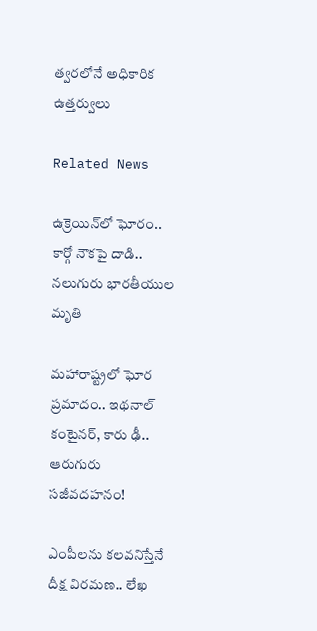త్వరలోనే అధికారిక ఉత్తర్వులు

Related News

ఉక్రెయిన్‌లో ఘోరం.. కార్గో నౌకపై దాడి.. నలుగురు భారతీయుల మృతి

మహారాష్ట్రలో ఘోర ప్రమాదం.. ఇథనాల్ కంటైనర్, కారు ఢీ.. ఆరుగురు సజీవదహనం!

ఎంపీలను కలవనిస్తేనే దీక్ష విరమణ.. లేఖ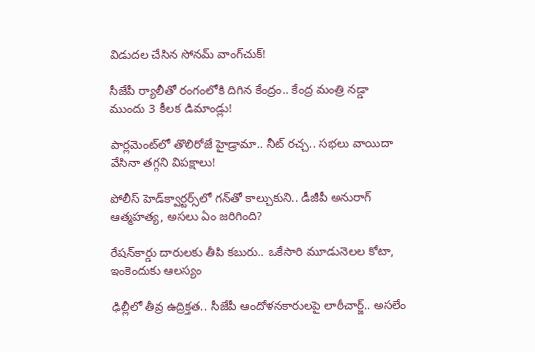విడుదల చేసిన సోనమ్ వాంగ్‌చుక్!

సీజేపీ ర్యాలీతో రంగంలోకి దిగిన కేంద్రం.. కేంద్ర మంత్రి నడ్డా ముందు 3 కీలక డిమాండ్లు!

పార్లమెంట్‌లో తొలిరోజే హైడ్రామా.. నీట్ రచ్చ.. సభలు వాయిదా వేసినా తగ్గని విపక్షాలు!

పోలీస్ హెడ్‌క్వార్టర్స్‌లో గన్‌తో కాల్చుకుని.. డీజీపీ అనురాగ్‌ ఆత్మహత్య, అసలు ఏం జరిగింది?

రేషన్‌కార్డు దారులకు తీపి కబురు.. ఒకేసారి మూడునెలల కోటా, ఇంకెందుకు ఆలస్యం

ఢిల్లీలో తీవ్ర ఉద్రిక్తత.. సీజేపీ ఆందోళనకారులపై లాఠీచార్జ్.. అసలేం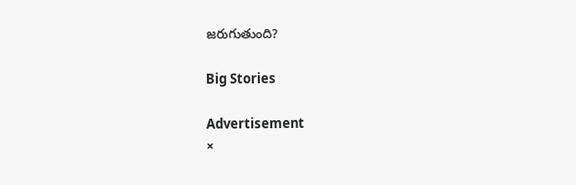జరుగుతుంది?

Big Stories

Advertisement
×